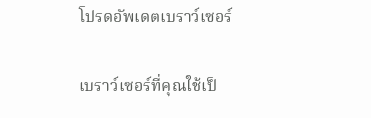โปรดอัพเดตเบราว์เซอร์

เบราว์เซอร์ที่คุณใช้เป็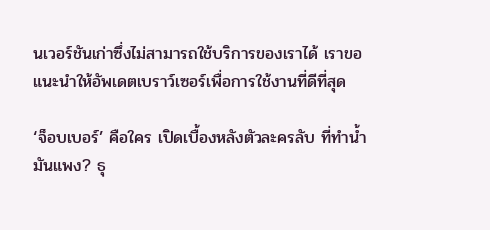นเวอร์ชันเก่าซึ่งไม่สามารถใช้บริการของเราได้ เราขอแนะนำให้อัพเดตเบราว์เซอร์เพื่อการใช้งานที่ดีที่สุด

‘จ็อบเบอร์’ คือใคร เปิดเบื้องหลังตัวละครลับ ที่ทำน้ำมันแพง? ธุ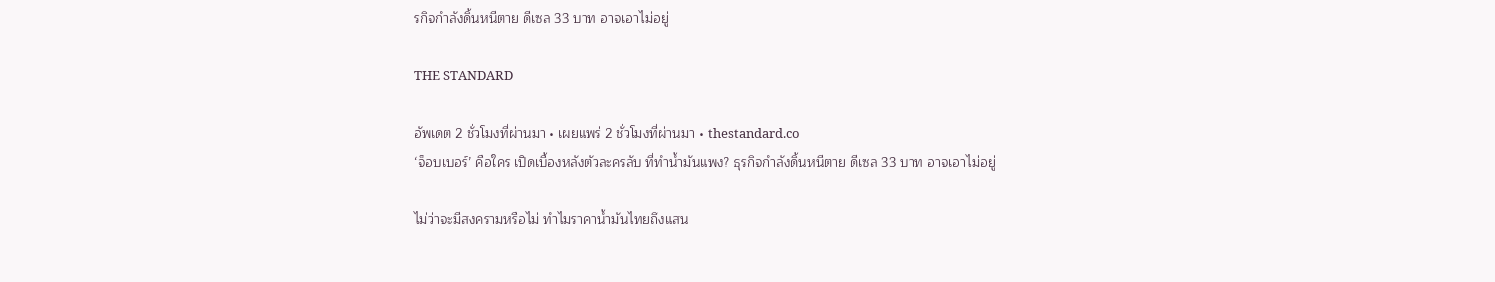รกิจกำลังดิ้นหนีตาย ดีเซล 33 บาท อาจเอาไม่อยู่

THE STANDARD

อัพเดต 2 ชั่วโมงที่ผ่านมา • เผยแพร่ 2 ชั่วโมงที่ผ่านมา • thestandard.co
‘จ็อบเบอร์’ คือใคร เปิดเบื้องหลังตัวละครลับ ที่ทำน้ำมันแพง? ธุรกิจกำลังดิ้นหนีตาย ดีเซล 33 บาท อาจเอาไม่อยู่

ไม่ว่าจะมีสงครามหรือไม่ ทำไมราคาน้ำมันไทยถึงแสน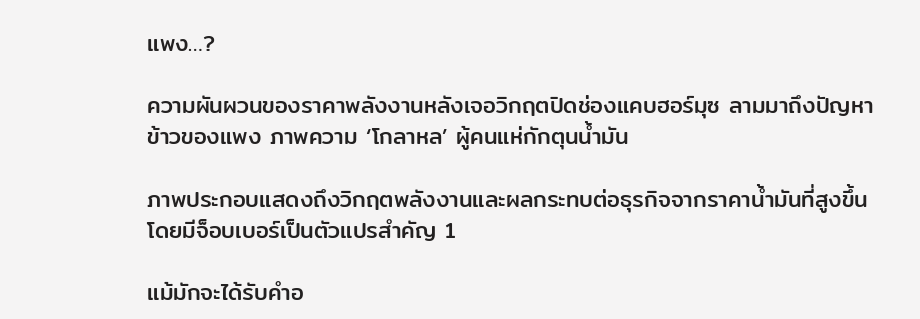แพง…?

ความผันผวนของราคาพลังงานหลังเจอวิกฤตปิดช่องแคบฮอร์มุซ ลามมาถึงปัญหาข้าวของแพง ภาพความ ‘โกลาหล’ ผู้คนแห่กักตุนน้ำมัน

ภาพประกอบแสดงถึงวิกฤตพลังงานและผลกระทบต่อธุรกิจจากราคาน้ำมันที่สูงขึ้น โดยมีจ็อบเบอร์เป็นตัวแปรสำคัญ 1

แม้มักจะได้รับคำอ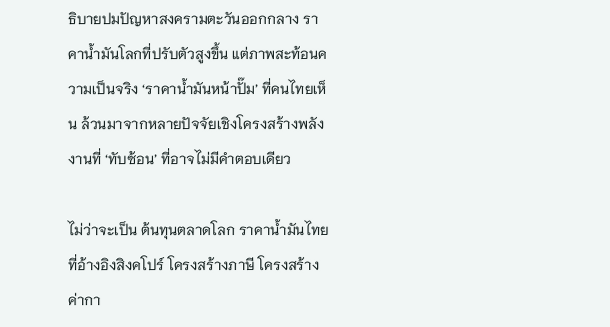ธิบายปมปัญหาสงครามตะวันออกกลาง ราคาน้ำมันโลกที่ปรับตัวสูงขึ้น แต่ภาพสะท้อนความเป็นจริง ‘ราคาน้ำมันหน้าปั๊ม’ ที่คนไทยเห็น ล้วนมาจากหลายปัจจัยเชิงโครงสร้างพลังงานที่ ‘ทับซ้อน’ ที่อาจไม่มีคำตอบเดียว

ไม่ว่าจะเป็น ต้นทุนตลาดโลก ราคาน้ำมันไทยที่อ้างอิงสิงคโปร์ โครงสร้างภาษี โครงสร้างค่ากา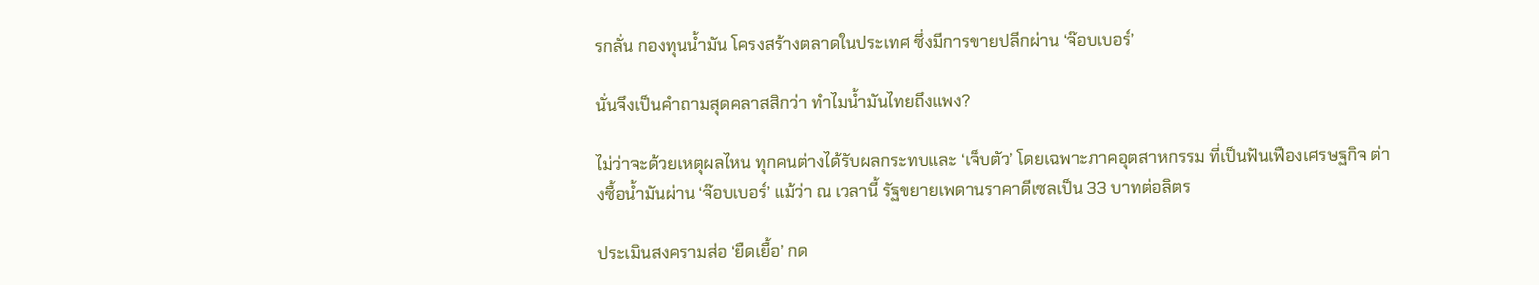รกลั่น กองทุนน้ำมัน โครงสร้างตลาดในประเทศ ซึ่งมีการขายปลีกผ่าน ‘จ๊อบเบอร์’

นั่นจึงเป็นคำถามสุดคลาสสิกว่า ทำไมน้ำมันไทยถึงแพง?

ไม่ว่าจะด้วยเหตุผลไหน ทุกคนต่างได้รับผลกระทบและ ‘เจ็บตัว’ โดยเฉพาะภาคอุตสาหกรรม ที่เป็นฟันเฟืองเศรษฐกิจ ต่างซื้อน้ำมันผ่าน ‘จ๊อบเบอร์’ แม้ว่า ณ เวลานี้ รัฐขยายเพดานราคาดีเซลเป็น 33 บาทต่อลิตร

ประเมินสงครามส่อ ‘ยืดเยื้อ’ กด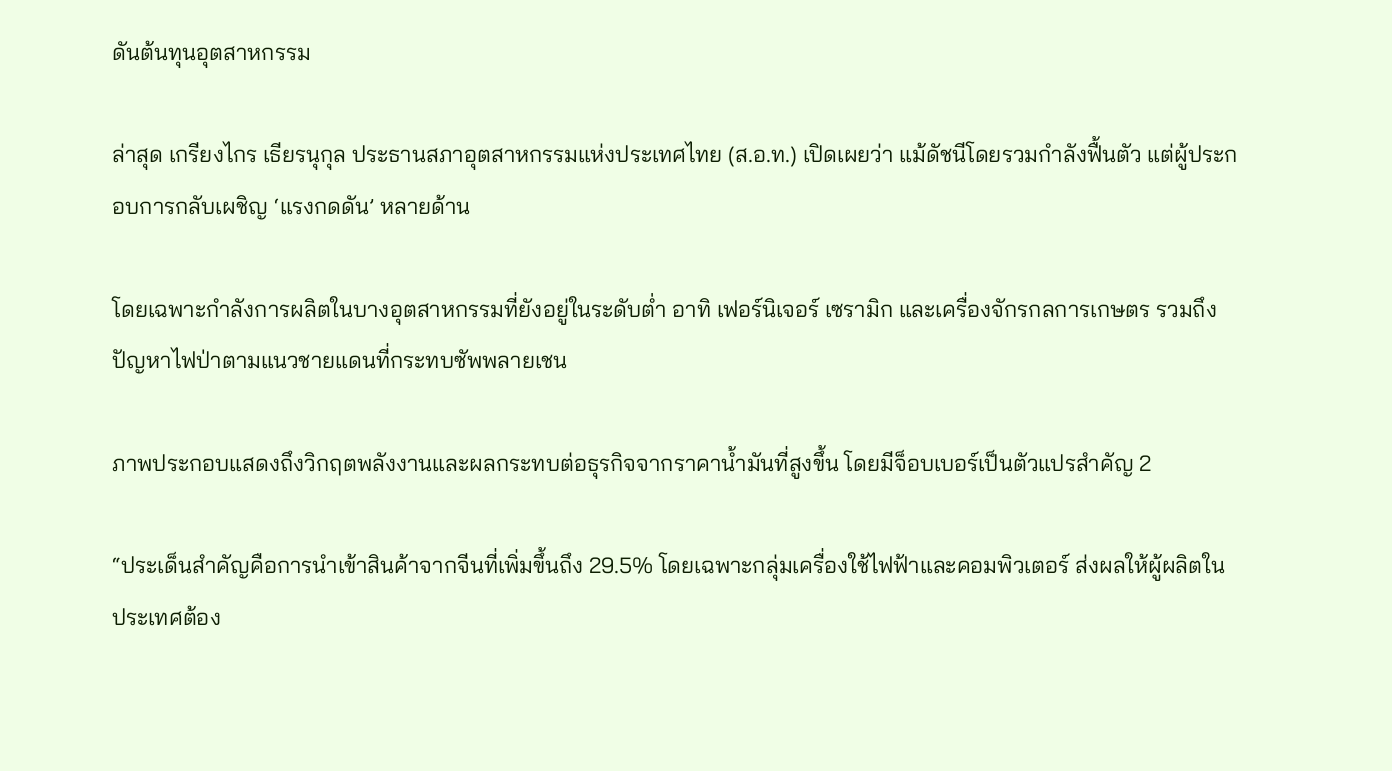ดันต้นทุนอุตสาหกรรม

ล่าสุด เกรียงไกร เธียรนุกุล ประธานสภาอุตสาหกรรมแห่งประเทศไทย (ส.อ.ท.) เปิดเผยว่า แม้ดัชนีโดยรวมกำลังฟื้นตัว แต่ผู้ประกอบการกลับเผชิญ ‘แรงกดดัน’ หลายด้าน

โดยเฉพาะกำลังการผลิตในบางอุตสาหกรรมที่ยังอยู่ในระดับต่ำ อาทิ เฟอร์นิเจอร์ เซรามิก และเครื่องจักรกลการเกษตร รวมถึงปัญหาไฟป่าตามแนวชายแดนที่กระทบซัพพลายเชน

ภาพประกอบแสดงถึงวิกฤตพลังงานและผลกระทบต่อธุรกิจจากราคาน้ำมันที่สูงขึ้น โดยมีจ็อบเบอร์เป็นตัวแปรสำคัญ 2

“ประเด็นสำคัญคือการนำเข้าสินค้าจากจีนที่เพิ่มขึ้นถึง 29.5% โดยเฉพาะกลุ่มเครื่องใช้ไฟฟ้าและคอมพิวเตอร์ ส่งผลให้ผู้ผลิตในประเทศต้อง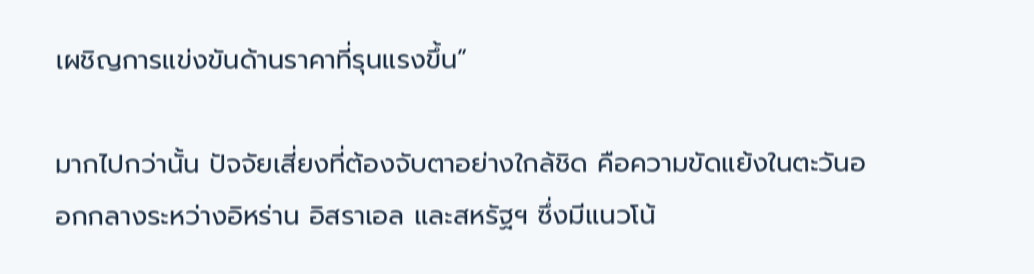เผชิญการแข่งขันด้านราคาที่รุนแรงขึ้น”

มากไปกว่านั้น ปัจจัยเสี่ยงที่ต้องจับตาอย่างใกล้ชิด คือความขัดแย้งในตะวันออกกลางระหว่างอิหร่าน อิสราเอล และสหรัฐฯ ซึ่งมีแนวโน้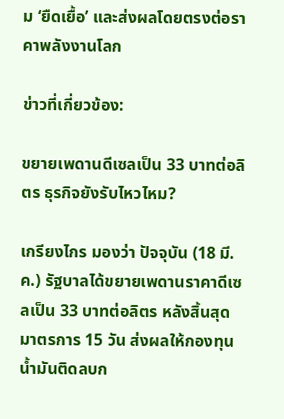ม ‘ยืดเยื้อ’ และส่งผลโดยตรงต่อราคาพลังงานโลก

ข่าวที่เกี่ยวข้อง:

ขยายเพดานดีเซลเป็น 33 บาทต่อลิตร ธุรกิจยังรับไหวไหม?

เกรียงไกร มองว่า ปัจจุบัน (18 มี.ค.) รัฐบาลได้ขยายเพดานราคาดีเซลเป็น 33 บาทต่อลิตร หลังสิ้นสุดมาตรการ 15 วัน ส่งผลให้กองทุนน้ำมันติดลบก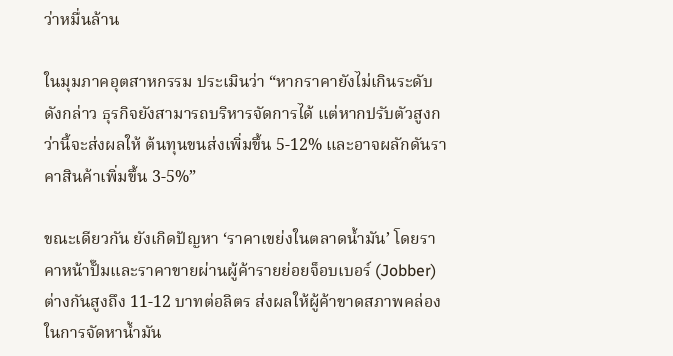ว่าหมื่นล้าน

ในมุมภาคอุตสาหกรรม ประเมินว่า “หากราคายังไม่เกินระดับดังกล่าว ธุรกิจยังสามารถบริหารจัดการได้ แต่หากปรับตัวสูงกว่านี้จะส่งผลให้ ต้นทุนขนส่งเพิ่มขึ้น 5-12% และอาจผลักดันราคาสินค้าเพิ่มขึ้น 3-5%”

ขณะเดียวกัน ยังเกิดปัญหา ‘ราคาเขย่งในตลาดน้ำมัน’ โดยราคาหน้าปั๊มและราคาขายผ่านผู้ค้ารายย่อยจ็อบเบอร์ (Jobber) ต่างกันสูงถึง 11-12 บาทต่อลิตร ส่งผลให้ผู้ค้าขาดสภาพคล่อง ในการจัดหาน้ำมัน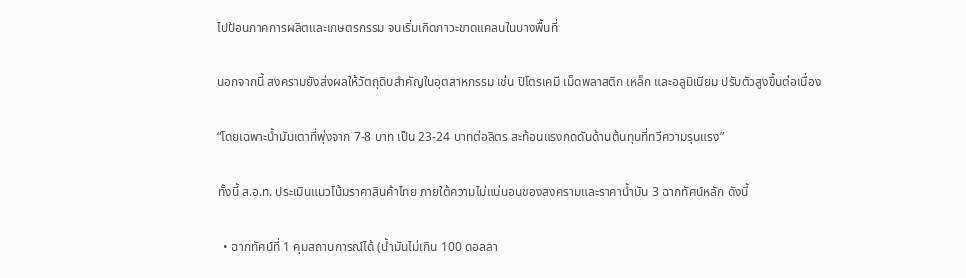ไปป้อนภาคการผลิตและเกษตรกรรม จนเริ่มเกิดภาวะขาดแคลนในบางพื้นที่

นอกจากนี้ สงครามยังส่งผลให้วัตถุดิบสำคัญในอุตสาหกรรม เช่น ปิโตรเคมี เม็ดพลาสติก เหล็ก และอลูมิเนียม ปรับตัวสูงขึ้นต่อเนื่อง

“โดยเฉพาะน้ำมันเตาที่พุ่งจาก 7-8 บาท เป็น 23-24 บาทต่อลิตร สะท้อนแรงกดดันด้านต้นทุนที่ทวีความรุนแรง”

ทั้งนี้ ส.อ.ท. ประเมินแนวโน้มราคาสินค้าไทย ภายใต้ความไม่แน่นอนของสงครามและราคาน้ำมัน 3 ฉากทัศน์หลัก ดังนี้

  • ฉากทัศน์ที่ 1 คุมสถานการณ์ได้ (น้ำมันไม่เกิน 100 ดอลลา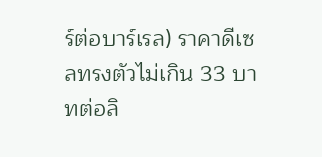ร์ต่อบาร์เรล) ราคาดีเซลทรงตัวไม่เกิน 33 บาทต่อลิ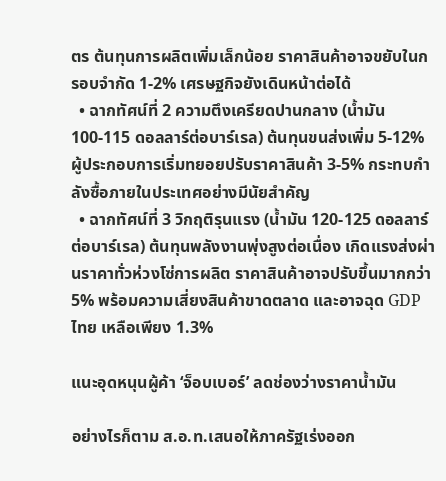ตร ต้นทุนการผลิตเพิ่มเล็กน้อย ราคาสินค้าอาจขยับในกรอบจำกัด 1-2% เศรษฐกิจยังเดินหน้าต่อได้
  • ฉากทัศน์ที่ 2 ความตึงเครียดปานกลาง (น้ำมัน 100-115 ดอลลาร์ต่อบาร์เรล) ต้นทุนขนส่งเพิ่ม 5-12% ผู้ประกอบการเริ่มทยอยปรับราคาสินค้า 3-5% กระทบกำลังซื้อภายในประเทศอย่างมีนัยสำคัญ
  • ฉากทัศน์ที่ 3 วิกฤติรุนแรง (น้ำมัน 120-125 ดอลลาร์ต่อบาร์เรล) ต้นทุนพลังงานพุ่งสูงต่อเนื่อง เกิดแรงส่งผ่านราคาทั่วห่วงโซ่การผลิต ราคาสินค้าอาจปรับขึ้นมากกว่า 5% พร้อมความเสี่ยงสินค้าขาดตลาด และอาจฉุด GDP ไทย เหลือเพียง 1.3%

แนะอุดหนุนผู้ค้า ‘จ็อบเบอร์’ ลดช่องว่างราคาน้ำมัน

อย่างไรก็ตาม ส.อ.ท.เสนอให้ภาครัฐเร่งออก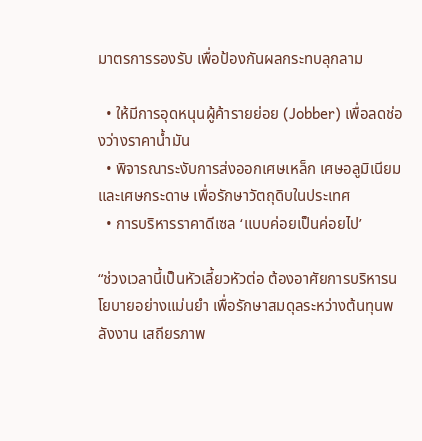มาตรการรองรับ เพื่อป้องกันผลกระทบลุกลาม

  • ให้มีการอุดหนุนผู้ค้ารายย่อย (Jobber) เพื่อลดช่องว่างราคาน้ำมัน
  • พิจารณาระงับการส่งออกเศษเหล็ก เศษอลูมิเนียม และเศษกระดาษ เพื่อรักษาวัตถุดิบในประเทศ
  • การบริหารราคาดีเซล ‘แบบค่อยเป็นค่อยไป’

“ช่วงเวลานี้เป็นหัวเลี้ยวหัวต่อ ต้องอาศัยการบริหารนโยบายอย่างแม่นยำ เพื่อรักษาสมดุลระหว่างต้นทุนพลังงาน เสถียรภาพ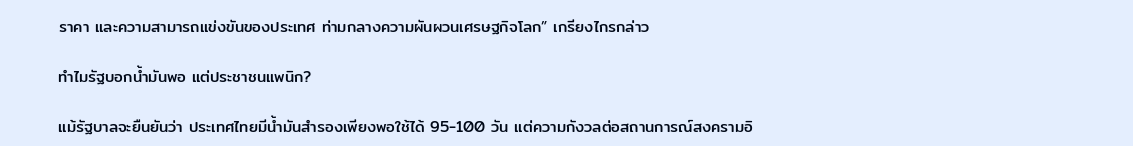ราคา และความสามารถแข่งขันของประเทศ ท่ามกลางความผันผวนเศรษฐกิจโลก” เกรียงไกรกล่าว

ทำไมรัฐบอกน้ำมันพอ แต่ประชาชนแพนิก?

แม้รัฐบาลจะยืนยันว่า ประเทศไทยมีน้ำมันสำรองเพียงพอใช้ได้ 95-100 วัน แต่ความกังวลต่อสถานการณ์สงครามอิ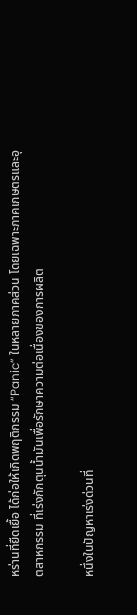หร่านที่ยืดเยื้อ ได้ก่อให้เกิดพฤติกรรม “Panic” ในหลายภาคส่วน โดยเฉพาะภาคเกษตรและอุตสาหกรรม ที่เร่งกักตุนน้ำมันเพื่อรักษาความต่อเนื่องของการผลิต

หนึ่งในปัญหาเร่งด่วนที่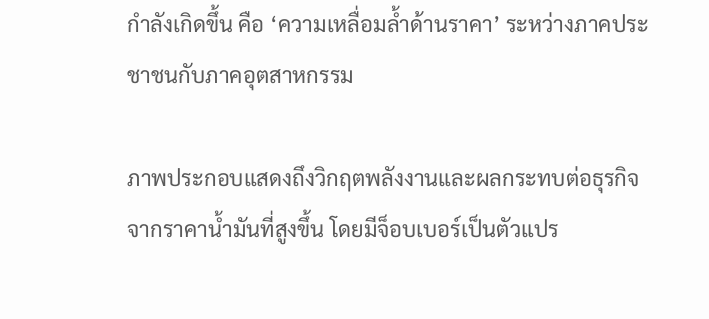กำลังเกิดขึ้น คือ ‘ความเหลื่อมล้ำด้านราคา’ ระหว่างภาคประชาชนกับภาคอุตสาหกรรม

ภาพประกอบแสดงถึงวิกฤตพลังงานและผลกระทบต่อธุรกิจจากราคาน้ำมันที่สูงขึ้น โดยมีจ็อบเบอร์เป็นตัวแปร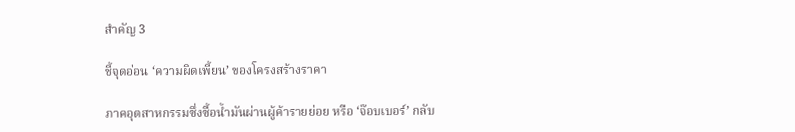สำคัญ 3

ชี้จุดอ่อน ‘ความผิดเพี้ยน’ ของโครงสร้างราคา

ภาคอุตสาหกรรมซึ่งซื้อน้ำมันผ่านผู้ค้ารายย่อย หรือ ‘จ๊อบเบอร์’ กลับ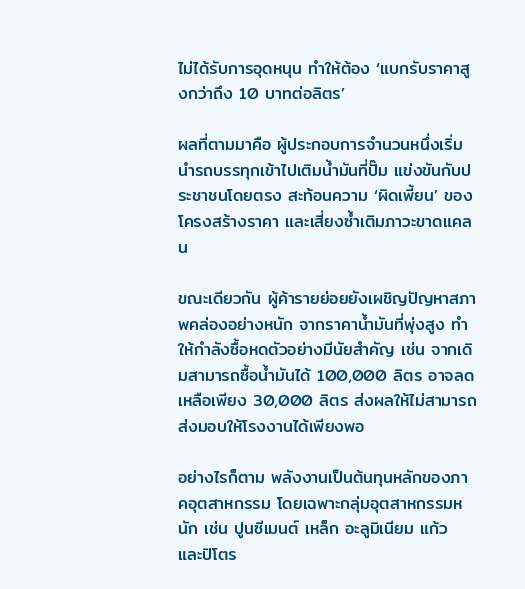ไม่ได้รับการอุดหนุน ทำให้ต้อง ‘แบกรับราคาสูงกว่าถึง 10 บาทต่อลิตร’

ผลที่ตามมาคือ ผู้ประกอบการจำนวนหนึ่งเริ่มนำรถบรรทุกเข้าไปเติมน้ำมันที่ปั๊ม แข่งขันกับประชาชนโดยตรง สะท้อนความ ‘ผิดเพี้ยน’ ของโครงสร้างราคา และเสี่ยงซ้ำเติมภาวะขาดแคลน

ขณะเดียวกัน ผู้ค้ารายย่อยยังเผชิญปัญหาสภาพคล่องอย่างหนัก จากราคาน้ำมันที่พุ่งสูง ทำให้กำลังซื้อหดตัวอย่างมีนัยสำคัญ เช่น จากเดิมสามารถซื้อน้ำมันได้ 100,000 ลิตร อาจลดเหลือเพียง 30,000 ลิตร ส่งผลให้ไม่สามารถส่งมอบให้โรงงานได้เพียงพอ

อย่างไรก็ตาม พลังงานเป็นต้นทุนหลักของภาคอุตสาหกรรม โดยเฉพาะกลุ่มอุตสาหกรรมหนัก เช่น ปูนซีเมนต์ เหล็ก อะลูมิเนียม แก้ว และปิโตร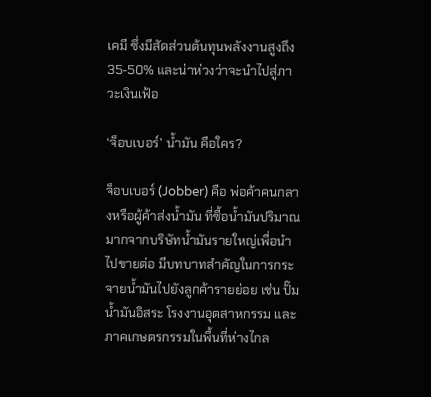เคมี ซึ่งมีสัดส่วนต้นทุนพลังงานสูงถึง 35-50% และน่าห่วงว่าจะนำไปสู่ภาวะเงินเฟ้อ

‘จ็อบเบอร์’ น้ำมัน คือใคร?

จ็อบเบอร์ (Jobber) คือ พ่อค้าคนกลางหรือผู้ค้าส่งน้ำมัน ที่ซื้อน้ำมันปริมาณมากจากบริษัทน้ำมันรายใหญ่เพื่อนำไปขายต่อ มีบทบาทสำคัญในการกระจายน้ำมันไปยังลูกค้ารายย่อย เช่น ปั๊มน้ำมันอิสระ โรงงานอุตสาหกรรม และภาคเกษตรกรรมในพื้นที่ห่างไกล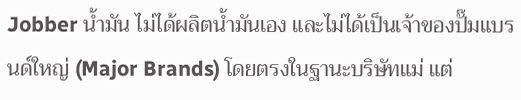Jobber น้ำมัน ไม่ได้ผลิตน้ำมันเอง และไม่ได้เป็นเจ้าของปั๊มแบรนด์ใหญ่ (Major Brands) โดยตรงในฐานะบริษัทแม่ แต่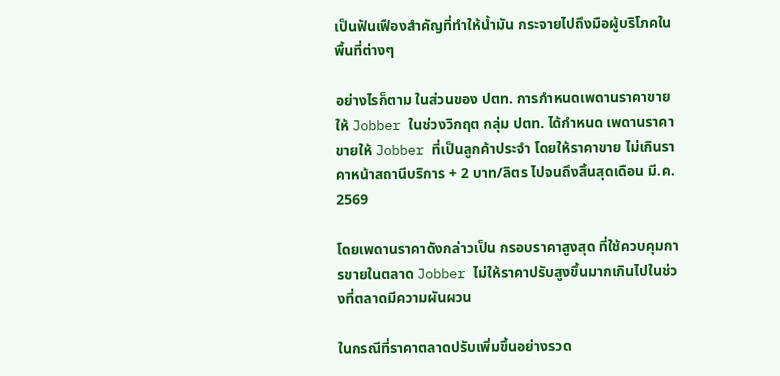เป็นฟันเฟืองสำคัญที่ทำให้น้ำมัน กระจายไปถึงมือผู้บริโภคในพื้นที่ต่างๆ

อย่างไรก็ตาม ในส่วนของ ปตท. การกำหนดเพดานราคาขายให้ Jobber ในช่วงวิกฤต กลุ่ม ปตท. ได้กำหนด เพดานราคาขายให้ Jobber ที่เป็นลูกค้าประจำ โดยให้ราคาขาย ไม่เกินราคาหน้าสถานีบริการ + 2 บาท/ลิตร ไปจนถึงสิ้นสุดเดือน มี.ค. 2569

โดยเพดานราคาดังกล่าวเป็น กรอบราคาสูงสุด ที่ใช้ควบคุมการขายในตลาด Jobber ไม่ให้ราคาปรับสูงขึ้นมากเกินไปในช่วงที่ตลาดมีความผันผวน

ในกรณีที่ราคาตลาดปรับเพิ่มขึ้นอย่างรวด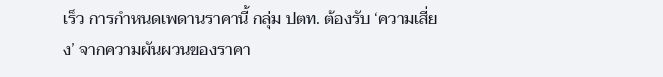เร็ว การกำหนดเพดานราคานี้ กลุ่ม ปตท. ต้องรับ ‘ความเสี่ยง’ จากความผันผวนของราคา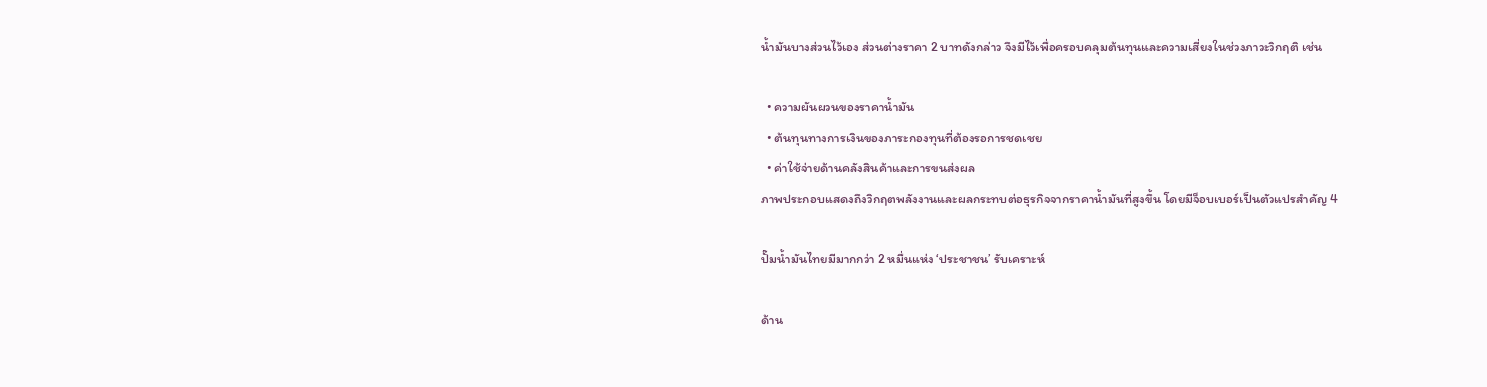น้ำมันบางส่วนไว้เอง ส่วนต่างราคา 2 บาทดังกล่าว จึงมีไว้เพื่อครอบคลุมต้นทุนและความเสี่ยงในช่วงภาวะวิกฤติ เช่น

  • ความผันผวนของราคาน้ำมัน
  • ต้นทุนทางการเงินของภาระกองทุนที่ต้องรอการชดเชย
  • ค่าใช้จ่ายด้านคลังสินค้าและการขนส่งผล
ภาพประกอบแสดงถึงวิกฤตพลังงานและผลกระทบต่อธุรกิจจากราคาน้ำมันที่สูงขึ้น โดยมีจ็อบเบอร์เป็นตัวแปรสำคัญ 4

ปั๊มน้ำมันไทยมีมากกว่า 2 หมื่นแห่ง ‘ประชาชน’ รับเคราะห์

ด้าน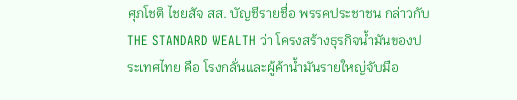ศุภโชติ ไชยสัจ สส. บัญชีรายชื่อ พรรคประชาชน กล่าวกับ THE STANDARD WEALTH ว่า โครงสร้างธุรกิจน้ำมันของประเทศไทย คือ โรงกลั่นและผู้ค้าน้ำมันรายใหญ่จับมือ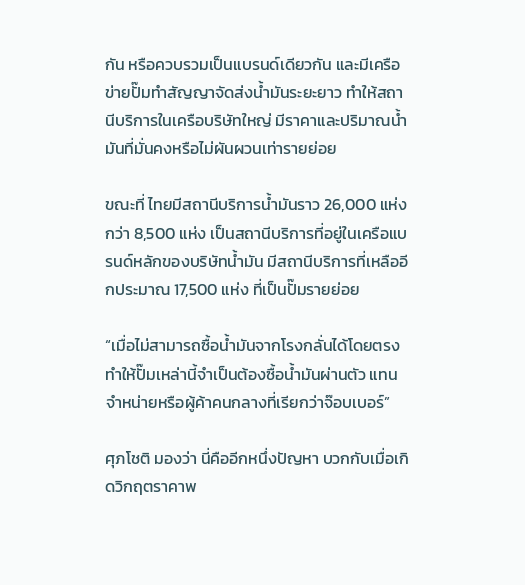กัน หรือควบรวมเป็นแบรนด์เดียวกัน และมีเครือข่ายปั๊มทำสัญญาจัดส่งน้ำมันระยะยาว ทำให้สถานีบริการในเครือบริษัทใหญ่ มีราคาและปริมาณน้ำมันที่มั่นคงหรือไม่ผันผวนเท่ารายย่อย

ขณะที่ ไทยมีสถานีบริการน้ำมันราว 26,000 แห่ง กว่า 8,500 แห่ง เป็นสถานีบริการที่อยู่ในเครือแบรนด์หลักของบริษัทน้ำมัน มีสถานีบริการที่เหลืออีกประมาณ 17,500 แห่ง ที่เป็นปั๊มรายย่อย

“เมื่อไม่สามารถซื้อน้ำมันจากโรงกลั่นได้โดยตรง ทำให้ปั๊มเหล่านี้จำเป็นต้องซื้อน้ำมันผ่านตัว แทนจำหน่ายหรือผู้ค้าคนกลางที่เรียกว่าจ๊อบเบอร์”

ศุภโชติ มองว่า นี่คืออีกหนึ่งปัญหา บวกกับเมื่อเกิดวิกฤตราคาพ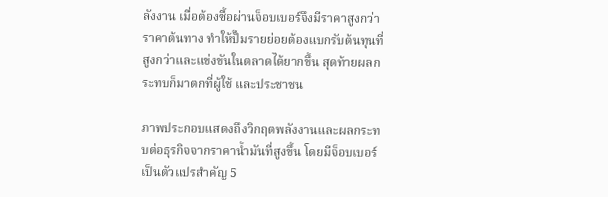ลังงาน เมื่อต้องซื้อผ่านจ็อบเบอร์จึงมีราคาสูงกว่าราคาต้นทาง ทำให้ปั๊มรายย่อยต้องแบกรับต้นทุนที่สูงกว่าและแข่งขันในตลาดได้ยากขึ้น สุดท้ายผลกระทบก็มาตกที่ผู้ใช้ และประชาชน

ภาพประกอบแสดงถึงวิกฤตพลังงานและผลกระทบต่อธุรกิจจากราคาน้ำมันที่สูงขึ้น โดยมีจ็อบเบอร์เป็นตัวแปรสำคัญ 5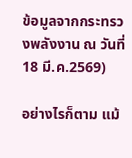ข้อมูลจากกระทรวงพลังงาน ณ วันที่ 18 มี.ค.2569)

อย่างไรก็ตาม แม้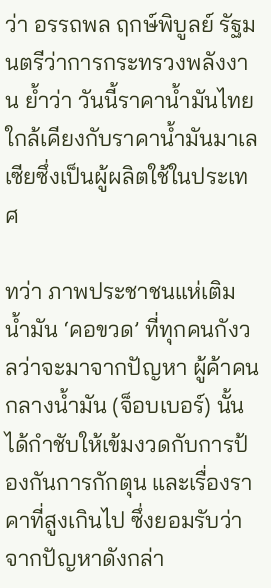ว่า อรรถพล ฤกษ์พิบูลย์ รัฐมนตรีว่าการกระทรวงพลังงาน ย้ำว่า วันนี้ราคาน้ำมันไทยใกล้เคียงกับราคาน้ำมันมาเลเซียซึ่งเป็นผู้ผลิตใช้ในประเทศ

ทว่า ภาพประชาชนแห่เติมน้ำมัน ‘คอขวด’ ที่ทุกคนกังวลว่าจะมาจากปัญหา ผู้ค้าคนกลางน้ำมัน (จ็อบเบอร์) นั้น ได้กำชับให้เข้มงวดกับการป้องกันการกักตุน และเรื่องราคาที่สูงเกินไป ซึ่งยอมรับว่า จากปัญหาดังกล่า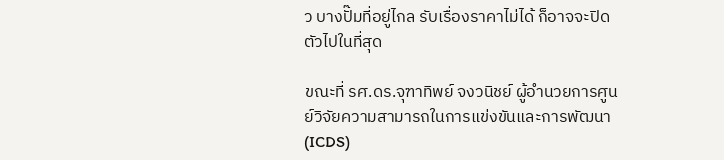ว บางปั๊มที่อยู่ไกล รับเรื่องราคาไม่ได้ ก็อาจจะปิดตัวไปในที่สุด

ขณะที่ รศ.ดร.จุฑาทิพย์ จงวนิชย์ ผู้อำนวยการศูนย์วิจัยความสามารถในการแข่งขันและการพัฒนา (ICDS)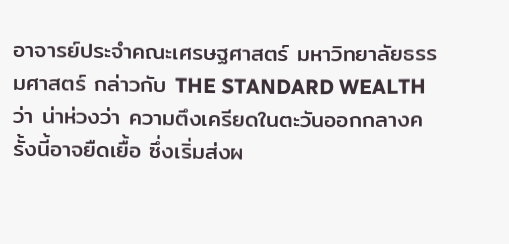อาจารย์ประจำคณะเศรษฐศาสตร์ มหาวิทยาลัยธรรมศาสตร์ กล่าวกับ THE STANDARD WEALTH ว่า น่าห่วงว่า ความตึงเครียดในตะวันออกกลางครั้งนี้อาจยืดเยื้อ ซึ่งเริ่มส่งผ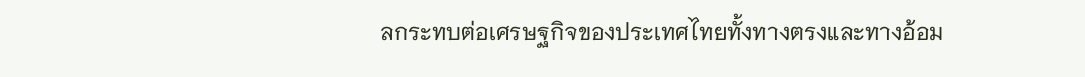ลกระทบต่อเศรษฐกิจของประเทศไทยทั้งทางตรงและทางอ้อม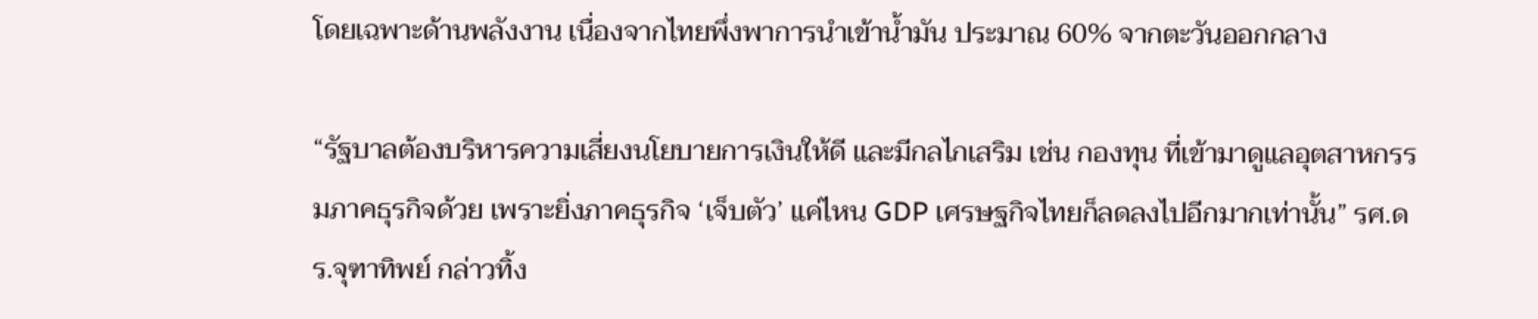โดยเฉพาะด้านพลังงาน เนื่องจากไทยพึ่งพาการนำเข้าน้ำมัน ประมาณ 60% จากตะวันออกกลาง

“รัฐบาลต้องบริหารความเสี่ยงนโยบายการเงินให้ดี และมีกลไกเสริม เช่น กองทุน ที่เข้ามาดูแลอุตสาหกรรมภาคธุรกิจด้วย เพราะยิ่งภาคธุรกิจ ‘เจ็บตัว’ แค่ไหน GDP เศรษฐกิจไทยก็ลดลงไปอีกมากเท่านั้น” รศ.ดร.จุฑาทิพย์ กล่าวทิ้ง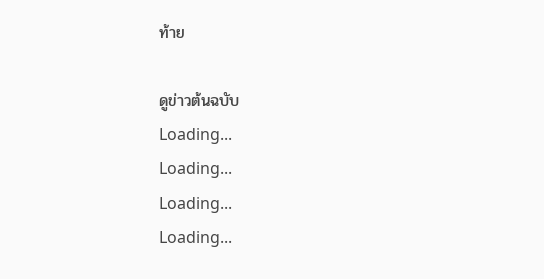ท้าย

ดูข่าวต้นฉบับ
Loading...
Loading...
Loading...
Loading...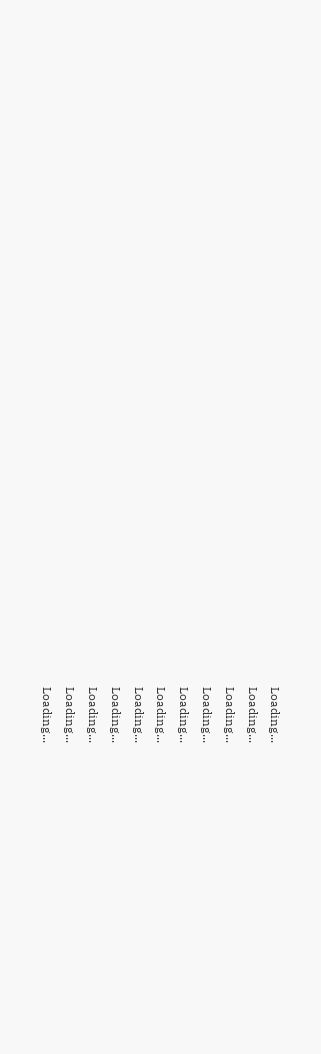Loading...
Loading...
Loading...
Loading...
Loading...
Loading...
Loading...
Loading...
Loading...
Loading...
Loading...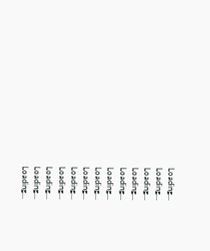Loading...
Loading...
Loading...
Loading...
Loading...
Loading...
Loading...
Loading...
Loading...
Loading...
Loading...
Loading...
Loading...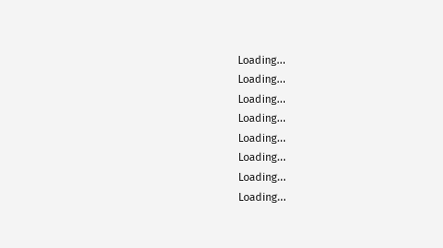Loading...
Loading...
Loading...
Loading...
Loading...
Loading...
Loading...
Loading...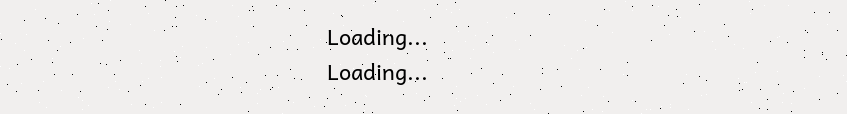Loading...
Loading...